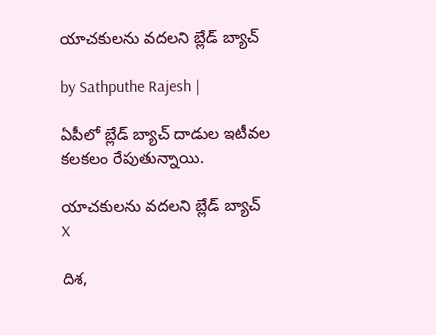యాచకులను వదలని బ్లేడ్ బ్యాచ్

by Sathputhe Rajesh |

ఏపీలో బ్లేడ్ బ్యాచ్ దాడుల ఇటీవల కలకలం రేపుతున్నాయి.

యాచకులను వదలని బ్లేడ్ బ్యాచ్
X

దిశ,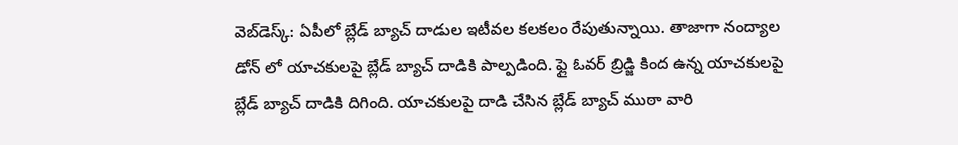వెబ్‌డెస్క్: ఏపీలో బ్లేడ్ బ్యాచ్ దాడుల ఇటీవల కలకలం రేపుతున్నాయి. తాజాగా నంద్యాల డోన్ లో యాచకులపై బ్లేడ్ బ్యాచ్ దాడికి పాల్పడింది. ఫ్లై ఓవర్ బ్రిడ్జి కింద ఉన్న యాచకులపై బ్లేడ్ బ్యాచ్ దాడికి దిగింది. యాచకులపై దాడి చేసిన బ్లేడ్ బ్యాచ్ ముఠా వారి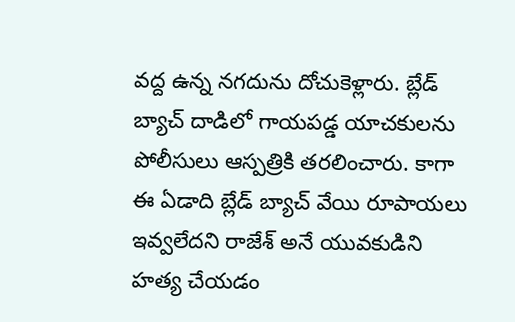వద్ద ఉన్న నగదును దోచుకెళ్లారు. బ్లేడ్ బ్యాచ్ దాడిలో గాయపడ్డ యాచకులను పోలీసులు ఆస్పత్రికి తరలించారు. కాగా ఈ ఏడాది బ్లేడ్ బ్యాచ్ వేయి రూపాయలు ఇవ్వలేదని రాజేశ్ అనే యువకుడిని హత్య చేయడం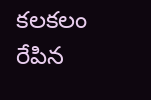కలకలం రేపిన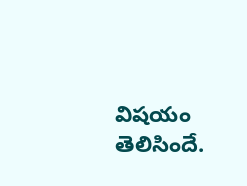విషయం తెలిసిందే.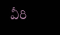వీరి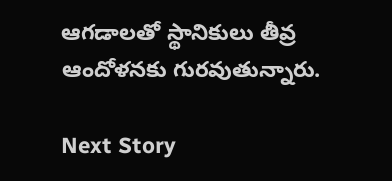ఆగడాలతో స్థానికులు తీవ్ర ఆందోళనకు గురవుతున్నారు.

Next Story